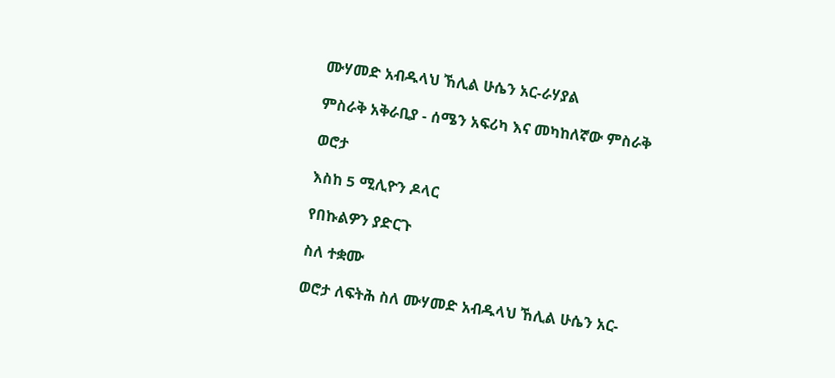ሙሃመድ አብዱላህ ኸሊል ሁሴን አር-ራሃያል

ምስራቅ አቅራቢያ - ሰሜን አፍሪካ እና መካከለኛው ምስራቅ

ወሮታ

እስከ 5 ሚሊዮን ዶላር

የበኩልዎን ያድርጉ

ስለ ተቋሙ

ወሮታ ለፍትሕ ስለ ሙሃመድ አብዱላህ ኸሊል ሁሴን አር-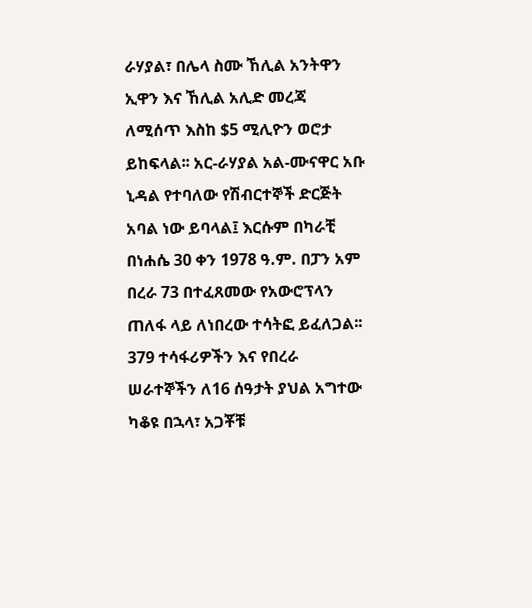ራሃያል፣ በሌላ ስሙ ኸሊል አንትዋን ኢዋን እና ኸሊል አሊድ መረጃ ለሚሰጥ እስከ $5 ሚሊዮን ወሮታ ይከፍላል፡፡ አር-ራሃያል አል-ሙናዋር አቡ ኒዳል የተባለው የሽብርተኞች ድርጅት አባል ነው ይባላል፤ እርሱም በካራቺ በነሐሴ 30 ቀን 1978 ዓ.ም. በፓን አም በረራ 73 በተፈጸመው የአውሮፕላን ጠለፋ ላይ ለነበረው ተሳትፎ ይፈለጋል፡፡ 379 ተሳፋሪዎችን እና የበረራ ሠራተኞችን ለ16 ሰዓታት ያህል አግተው ካቆዩ በኋላ፣ አጋቾቹ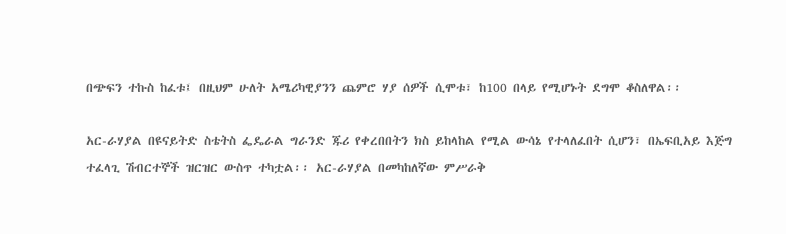በጭፍን ተኩስ ከፈቱ፤ በዚህም ሁለት አሜሪካዊያንን ጨምሮ ሃያ ሰዎች ሲሞቱ፣ ከ100 በላይ የሚሆኑት ደግሞ ቆስለዋል፡፡

አር-ራሃያል በዩናይትድ ስቴትስ ፌዴራል ግራንድ ጁሪ የቀረበበትን ክስ ይከላከል የሚል ውሳኔ የተላለፈበት ሲሆን፣ በኤፍቢአይ እጅግ ተፈላጊ ሽብርተኞች ዝርዝር ውስጥ ተካቷል፡፡ አር-ራሃያል በመካከለኛው ምሥራቅ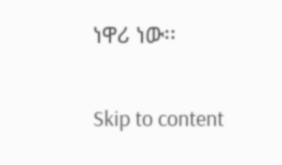ነዋሪ ነው፡፡

Skip to content